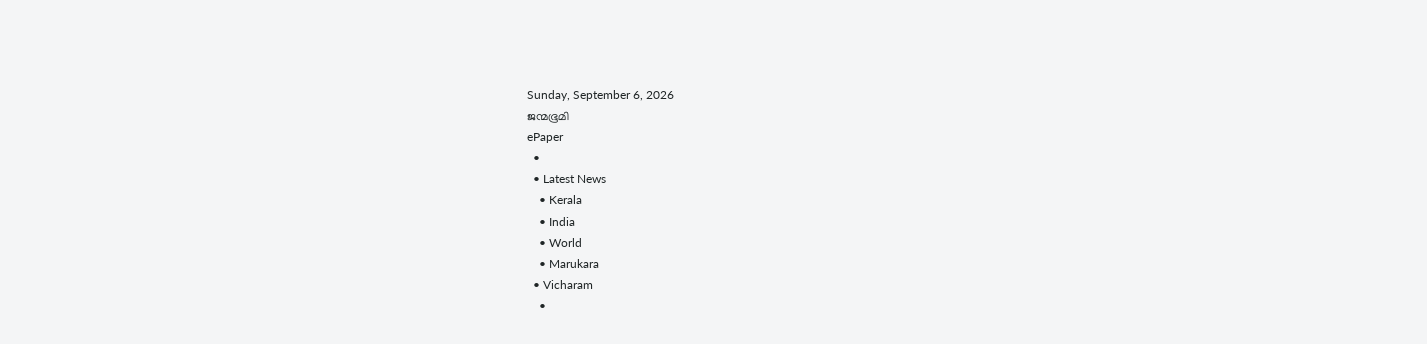Sunday, September 6, 2026
ജന്മഭൂമി
ePaper
  •
  • Latest News
    • Kerala
    • India
    • World
    • Marukara
  • Vicharam
    •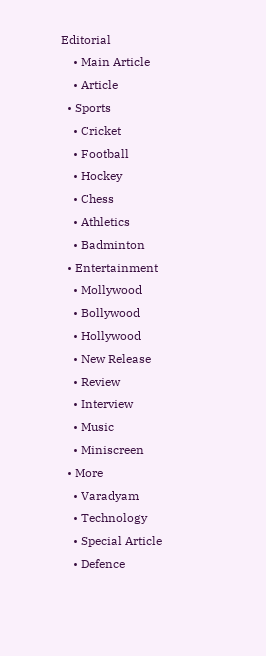Editorial
    • Main Article
    • Article
  • Sports
    • Cricket
    • Football
    • Hockey
    • Chess
    • Athletics
    • Badminton
  • Entertainment
    • Mollywood
    • Bollywood
    • Hollywood
    • New Release
    • Review
    • Interview
    • Music
    • Miniscreen
  • More
    • Varadyam
    • Technology
    • Special Article
    • Defence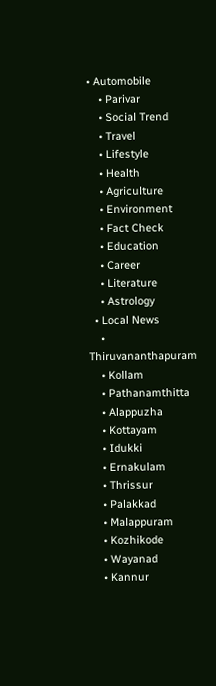• Automobile
    • Parivar
    • Social Trend
    • Travel
    • Lifestyle
    • Health
    • Agriculture
    • Environment
    • Fact Check
    • Education
    • Career
    • Literature
    • Astrology
  • Local News
    • Thiruvananthapuram
    • Kollam
    • Pathanamthitta
    • Alappuzha
    • Kottayam
    • Idukki
    • Ernakulam
    • Thrissur
    • Palakkad
    • Malappuram
    • Kozhikode
    • Wayanad
    • Kannur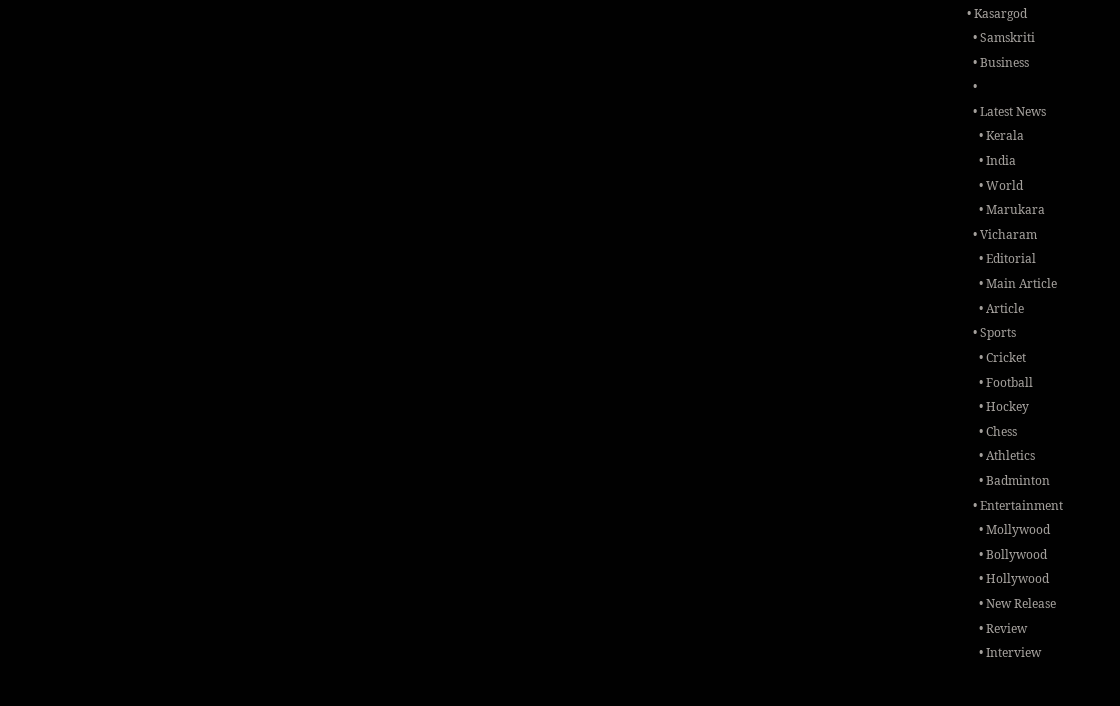• Kasargod
  • Samskriti
  • Business
  •
  • Latest News
    • Kerala
    • India
    • World
    • Marukara
  • Vicharam
    • Editorial
    • Main Article
    • Article
  • Sports
    • Cricket
    • Football
    • Hockey
    • Chess
    • Athletics
    • Badminton
  • Entertainment
    • Mollywood
    • Bollywood
    • Hollywood
    • New Release
    • Review
    • Interview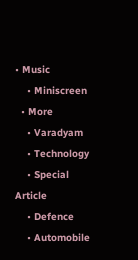• Music
    • Miniscreen
  • More
    • Varadyam
    • Technology
    • Special Article
    • Defence
    • Automobile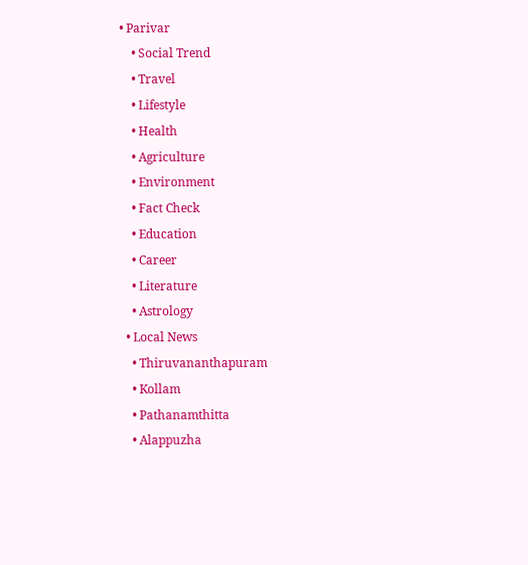• Parivar
    • Social Trend
    • Travel
    • Lifestyle
    • Health
    • Agriculture
    • Environment
    • Fact Check
    • Education
    • Career
    • Literature
    • Astrology
  • Local News
    • Thiruvananthapuram
    • Kollam
    • Pathanamthitta
    • Alappuzha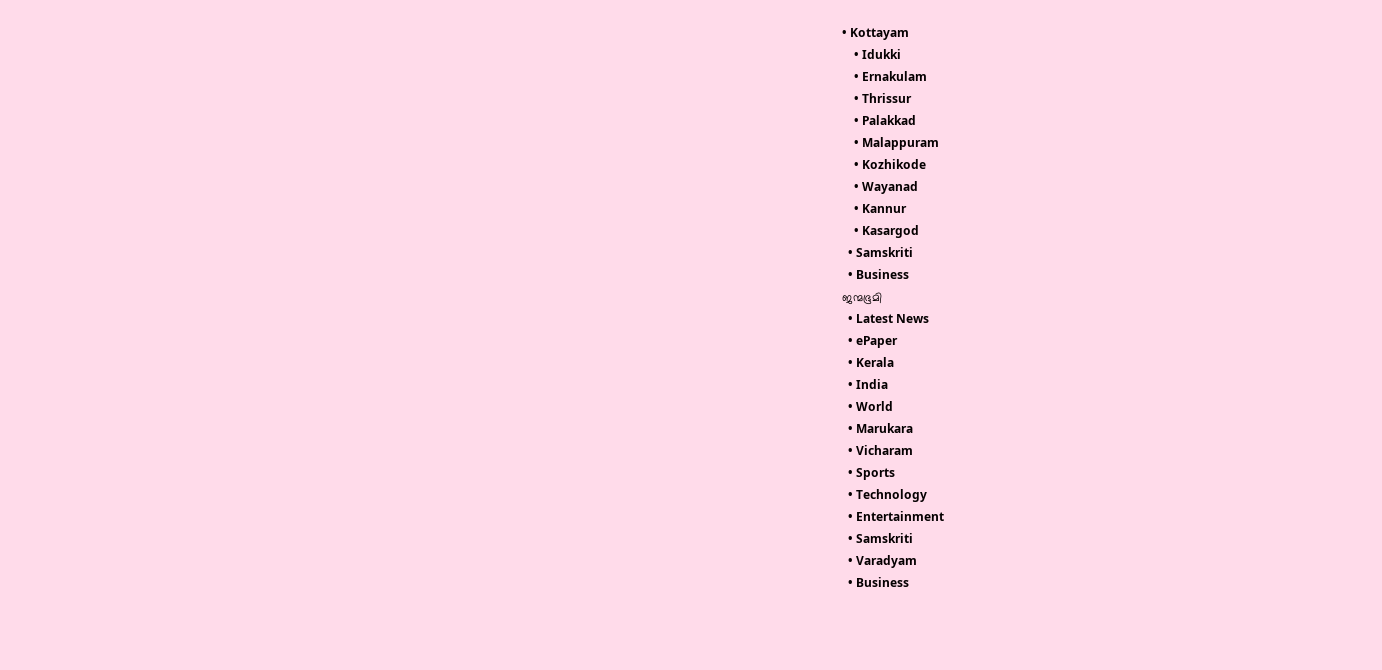• Kottayam
    • Idukki
    • Ernakulam
    • Thrissur
    • Palakkad
    • Malappuram
    • Kozhikode
    • Wayanad
    • Kannur
    • Kasargod
  • Samskriti
  • Business
ജന്മഭൂമി
  • Latest News
  • ePaper
  • Kerala
  • India
  • World
  • Marukara
  • Vicharam
  • Sports
  • Technology
  • Entertainment
  • Samskriti
  • Varadyam
  • Business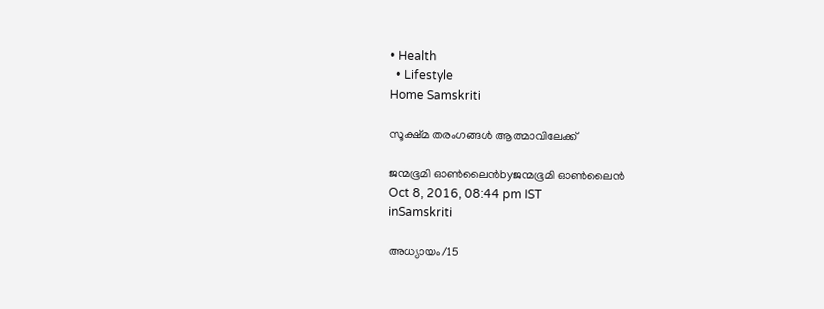• Health
  • Lifestyle
Home Samskriti

സൂക്ഷ്മ തരംഗങ്ങള്‍ ആത്മാവിലേക്ക്‌

ജന്മഭൂമി ഓണ്‍ലൈന്‍byജന്മഭൂമി ഓണ്‍ലൈന്‍
Oct 8, 2016, 08:44 pm IST
inSamskriti

അധ്യായം/15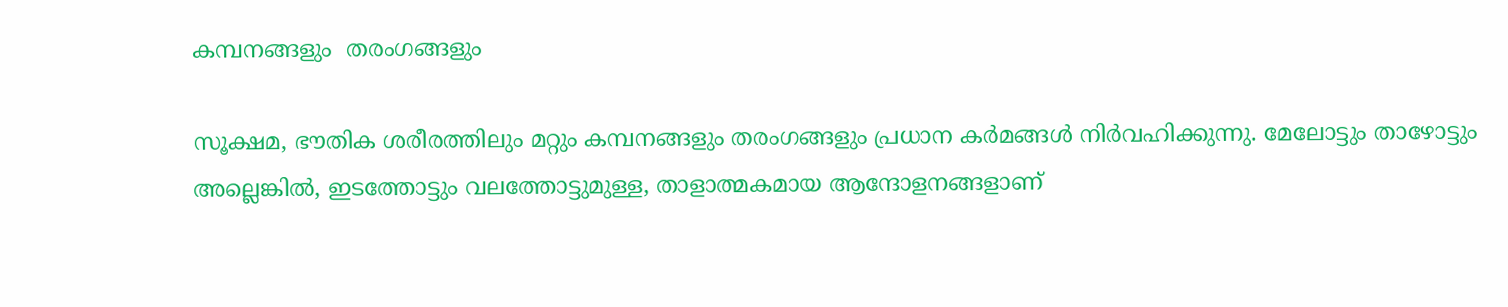കമ്പനങ്ങളും  തരംഗങ്ങളും

സൂക്ഷമ, ഭൗതിക ശരീരത്തിലും മറ്റും കമ്പനങ്ങളും തരംഗങ്ങളും പ്രധാന കര്‍മങ്ങള്‍ നിര്‍വഹിക്കുന്നു. മേലോട്ടും താഴോട്ടും അല്ലെങ്കില്‍, ഇടത്തോട്ടും വലത്തോട്ടുമുള്ള, താളാത്മകമായ ആന്ദോളനങ്ങളാണ്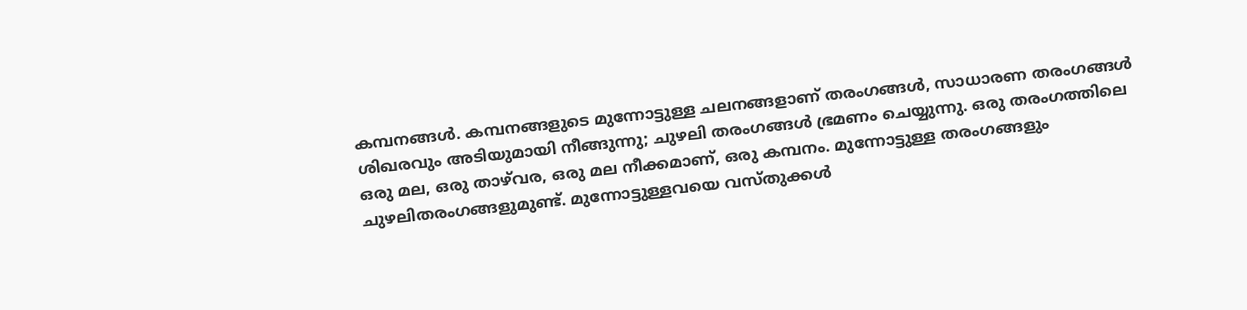കമ്പനങ്ങള്‍. കമ്പനങ്ങളുടെ മുന്നോട്ടുള്ള ചലനങ്ങളാണ് തരംഗങ്ങള്‍, സാധാരണ തരംഗങ്ങള്‍ ശിഖരവും അടിയുമായി നീങ്ങുന്നു; ചുഴലി തരംഗങ്ങള്‍ ഭ്രമണം ചെയ്യുന്നു. ഒരു തരംഗത്തിലെ ഒരു മല, ഒരു താഴ്‌വര, ഒരു മല നീക്കമാണ്, ഒരു കമ്പനം. മുന്നോട്ടുള്ള തരംഗങ്ങളും ചുഴലിതരംഗങ്ങളുമുണ്ട്. മുന്നോട്ടുള്ളവയെ വസ്തുക്കള്‍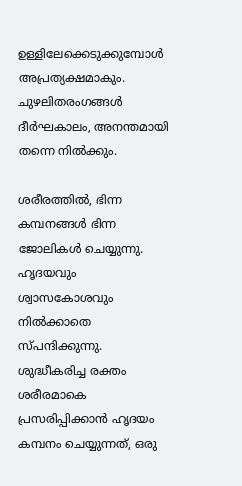ഉള്ളിലേക്കെടുക്കുമ്പോള്‍ അപ്രത്യക്ഷമാകും. ചുഴലിതരംഗങ്ങള്‍ ദീര്‍ഘകാലം, അനന്തമായി തന്നെ നില്‍ക്കും.

ശരീരത്തില്‍, ഭിന്ന കമ്പനങ്ങള്‍ ഭിന്ന ജോലികള്‍ ചെയ്യുന്നു. ഹൃദയവും ശ്വാസകോശവും നില്‍ക്കാതെ സ്പന്ദിക്കുന്നു. ശുദ്ധീകരിച്ച രക്തം ശരീരമാകെ പ്രസരിപ്പിക്കാന്‍ ഹൃദയം കമ്പനം ചെയ്യുന്നത്, ഒരു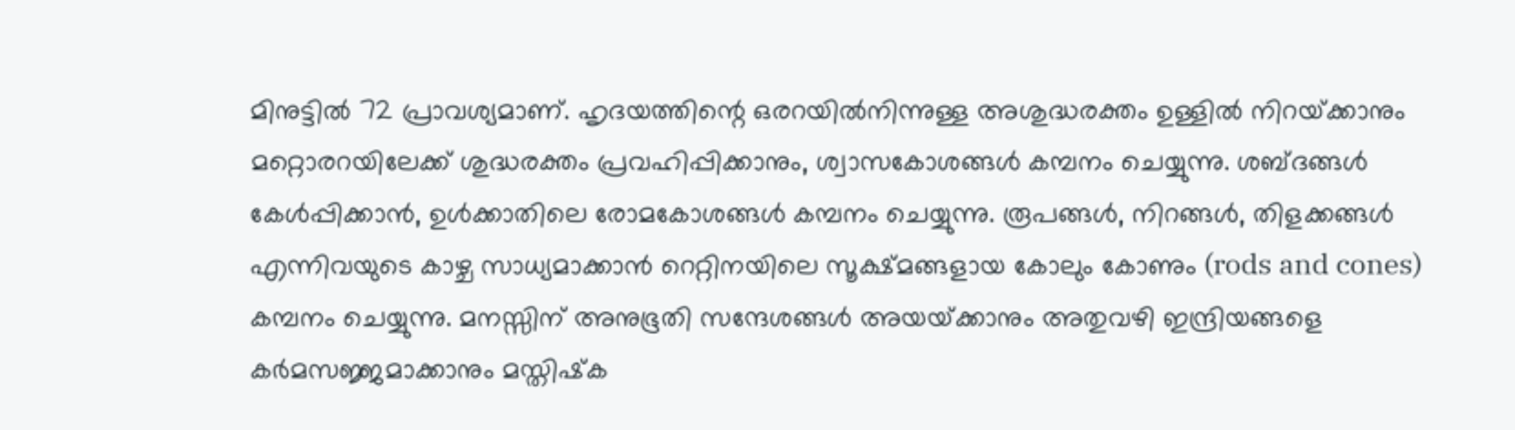മിനുട്ടില്‍ 72 പ്രാവശ്യമാണ്. ഹൃദയത്തിന്റെ ഒരറയില്‍നിന്നുള്ള അശുദ്ധരക്തം ഉള്ളില്‍ നിറയ്‌ക്കാനും മറ്റൊരറയിലേക്ക് ശുദ്ധരക്തം പ്രവഹിപ്പിക്കാനും, ശ്വാസകോശങ്ങള്‍ കമ്പനം ചെയ്യുന്നു. ശബ്ദങ്ങള്‍ കേള്‍പ്പിക്കാന്‍, ഉള്‍ക്കാതിലെ രോമകോശങ്ങള്‍ കമ്പനം ചെയ്യുന്നു. രൂപങ്ങള്‍, നിറങ്ങള്‍, തിളക്കങ്ങള്‍ എന്നിവയുടെ കാഴ്ച സാധ്യമാക്കാന്‍ റെറ്റിനയിലെ സൂക്ഷ്മങ്ങളായ കോലും കോണും (rods and cones) കമ്പനം ചെയ്യുന്നു. മനസ്സിന് അനുഭൂതി സന്ദേശങ്ങള്‍ അയയ്‌ക്കാനും അതുവഴി ഇന്ദ്രിയങ്ങളെ കര്‍മസജ്ജമാക്കാനും മസ്തിഷ്‌ക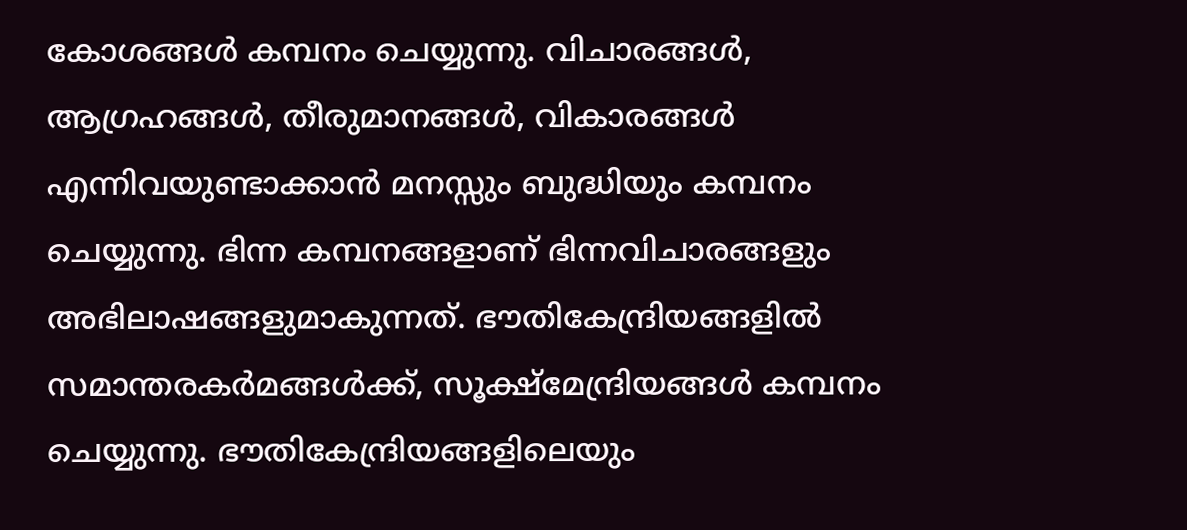കോശങ്ങള്‍ കമ്പനം ചെയ്യുന്നു. വിചാരങ്ങള്‍, ആഗ്രഹങ്ങള്‍, തീരുമാനങ്ങള്‍, വികാരങ്ങള്‍ എന്നിവയുണ്ടാക്കാന്‍ മനസ്സും ബുദ്ധിയും കമ്പനം ചെയ്യുന്നു. ഭിന്ന കമ്പനങ്ങളാണ് ഭിന്നവിചാരങ്ങളും അഭിലാഷങ്ങളുമാകുന്നത്. ഭൗതികേന്ദ്രിയങ്ങളില്‍ സമാന്തരകര്‍മങ്ങള്‍ക്ക്, സൂക്ഷ്‌മേന്ദ്രിയങ്ങള്‍ കമ്പനം ചെയ്യുന്നു. ഭൗതികേന്ദ്രിയങ്ങളിലെയും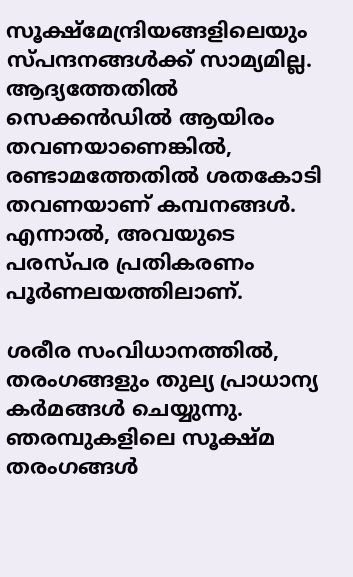സൂക്ഷ്‌മേന്ദ്രിയങ്ങളിലെയും സ്പന്ദനങ്ങള്‍ക്ക് സാമ്യമില്ല. ആദ്യത്തേതില്‍ സെക്കന്‍ഡില്‍ ആയിരം തവണയാണെങ്കില്‍, രണ്ടാമത്തേതില്‍ ശതകോടി തവണയാണ് കമ്പനങ്ങള്‍. എന്നാല്‍, അവയുടെ പരസ്പര പ്രതികരണം പൂര്‍ണലയത്തിലാണ്.

ശരീര സംവിധാനത്തില്‍, തരംഗങ്ങളും തുല്യ പ്രാധാന്യ കര്‍മങ്ങള്‍ ചെയ്യുന്നു. ഞരമ്പുകളിലെ സൂക്ഷ്മ തരംഗങ്ങള്‍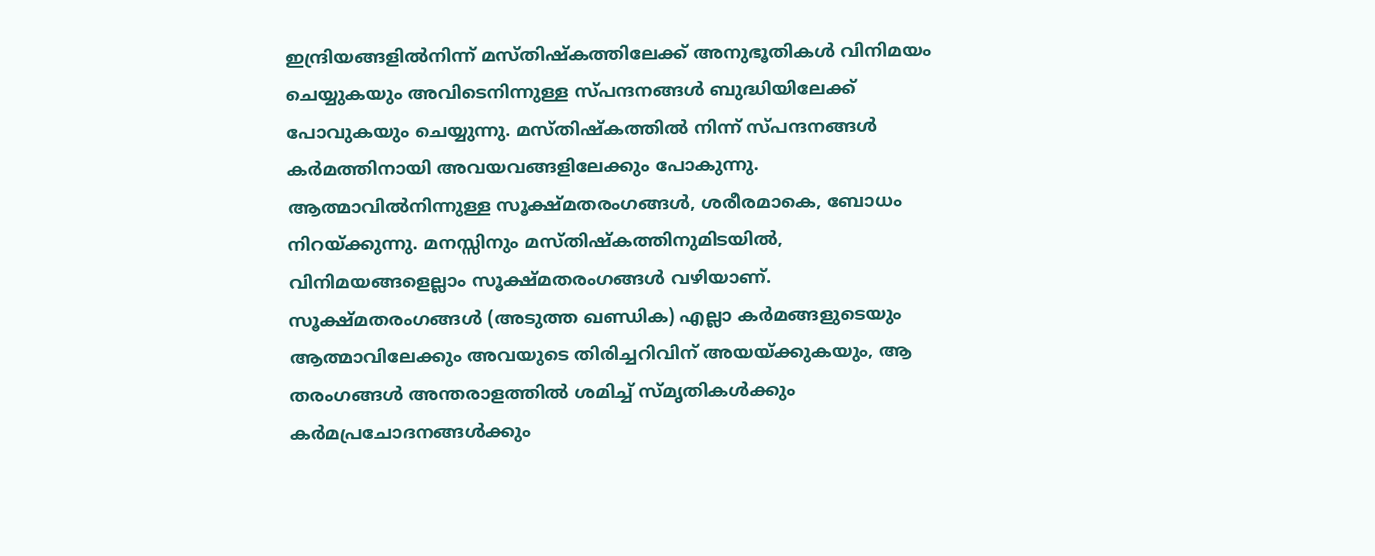ഇന്ദ്രിയങ്ങളില്‍നിന്ന് മസ്തിഷ്‌കത്തിലേക്ക് അനുഭൂതികള്‍ വിനിമയം ചെയ്യുകയും അവിടെനിന്നുള്ള സ്പന്ദനങ്ങള്‍ ബുദ്ധിയിലേക്ക് പോവുകയും ചെയ്യുന്നു. മസ്തിഷ്‌കത്തില്‍ നിന്ന് സ്പന്ദനങ്ങള്‍ കര്‍മത്തിനായി അവയവങ്ങളിലേക്കും പോകുന്നു. ആത്മാവില്‍നിന്നുള്ള സൂക്ഷ്മതരംഗങ്ങള്‍, ശരീരമാകെ, ബോധം നിറയ്‌ക്കുന്നു. മനസ്സിനും മസ്തിഷ്‌കത്തിനുമിടയില്‍, വിനിമയങ്ങളെല്ലാം സൂക്ഷ്മതരംഗങ്ങള്‍ വഴിയാണ്. സൂക്ഷ്മതരംഗങ്ങള്‍ (അടുത്ത ഖണ്ഡിക) എല്ലാ കര്‍മങ്ങളുടെയും ആത്മാവിലേക്കും അവയുടെ തിരിച്ചറിവിന് അയയ്‌ക്കുകയും, ആ തരംഗങ്ങള്‍ അന്തരാളത്തില്‍ ശമിച്ച് സ്മൃതികള്‍ക്കും കര്‍മപ്രചോദനങ്ങള്‍ക്കും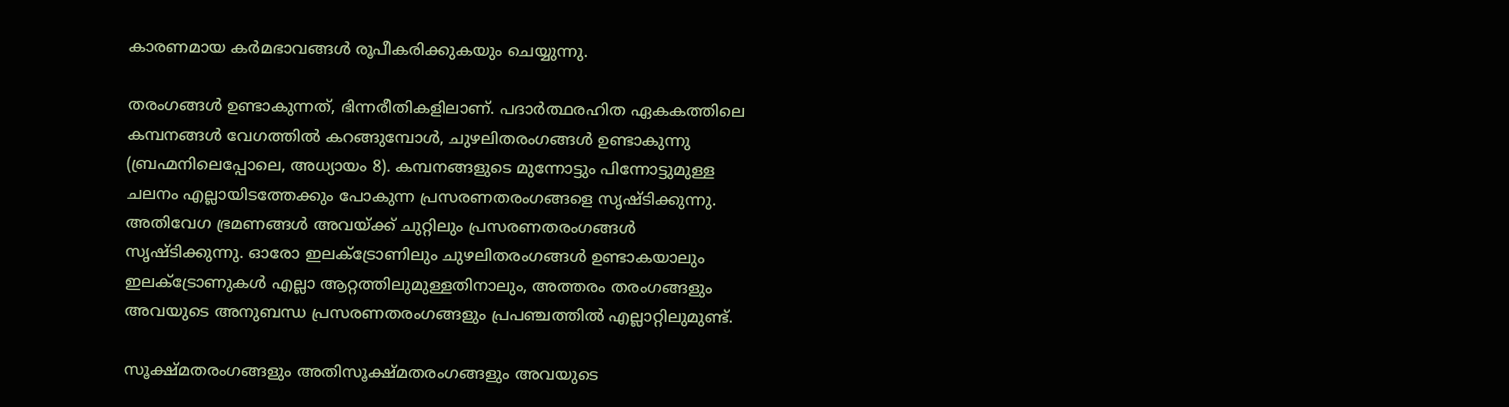കാരണമായ കര്‍മഭാവങ്ങള്‍ രൂപീകരിക്കുകയും ചെയ്യുന്നു.

തരംഗങ്ങള്‍ ഉണ്ടാകുന്നത്, ഭിന്നരീതികളിലാണ്. പദാര്‍ത്ഥരഹിത ഏകകത്തിലെ കമ്പനങ്ങള്‍ വേഗത്തില്‍ കറങ്ങുമ്പോള്‍, ചുഴലിതരംഗങ്ങള്‍ ഉണ്ടാകുന്നു (ബ്രഹ്മനിലെപ്പോലെ, അധ്യായം 8). കമ്പനങ്ങളുടെ മുന്നോട്ടും പിന്നോട്ടുമുള്ള ചലനം എല്ലായിടത്തേക്കും പോകുന്ന പ്രസരണതരംഗങ്ങളെ സൃഷ്ടിക്കുന്നു. അതിവേഗ ഭ്രമണങ്ങള്‍ അവയ്‌ക്ക് ചുറ്റിലും പ്രസരണതരംഗങ്ങള്‍ സൃഷ്ടിക്കുന്നു. ഓരോ ഇലക്‌ട്രോണിലും ചുഴലിതരംഗങ്ങള്‍ ഉണ്ടാകയാലും ഇലക്‌ട്രോണുകള്‍ എല്ലാ ആറ്റത്തിലുമുള്ളതിനാലും, അത്തരം തരംഗങ്ങളും അവയുടെ അനുബന്ധ പ്രസരണതരംഗങ്ങളും പ്രപഞ്ചത്തില്‍ എല്ലാറ്റിലുമുണ്ട്.

സൂക്ഷ്മതരംഗങ്ങളും അതിസൂക്ഷ്മതരംഗങ്ങളും അവയുടെ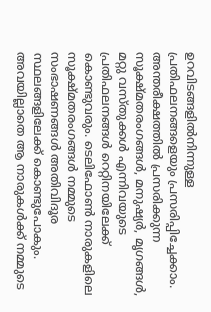ഉറവിടങ്ങളില്‍നിന്നുള്ള പ്രതിഫലനങ്ങളെയും പ്രസരിപ്പിച്ചേക്കാം. അന്തരീക്ഷത്തില്‍ പ്രസരിക്കുന്ന സൂക്ഷ്മതരംഗങ്ങള്‍, മനുഷ്യര്‍, മൃഗങ്ങള്‍, മറ്റു വസ്തുക്കള്‍ എന്നിവയുടെ പ്രതിഫലനങ്ങള്‍ റെറ്റിനയിലേക്ക് കൊണ്ടുവരും. ടെലിഫോണ്‍ നാരുകളിലെ സൂക്ഷ്മതരംഗങ്ങള്‍ നമ്മുടെ സംഭാഷണങ്ങള്‍ അതിവിദൂര സ്ഥലങ്ങളിലേക്ക് കൊണ്ടുപോകും. അവയില്ലാതെ ആ നാരുകള്‍ക്ക് നമ്മുടെ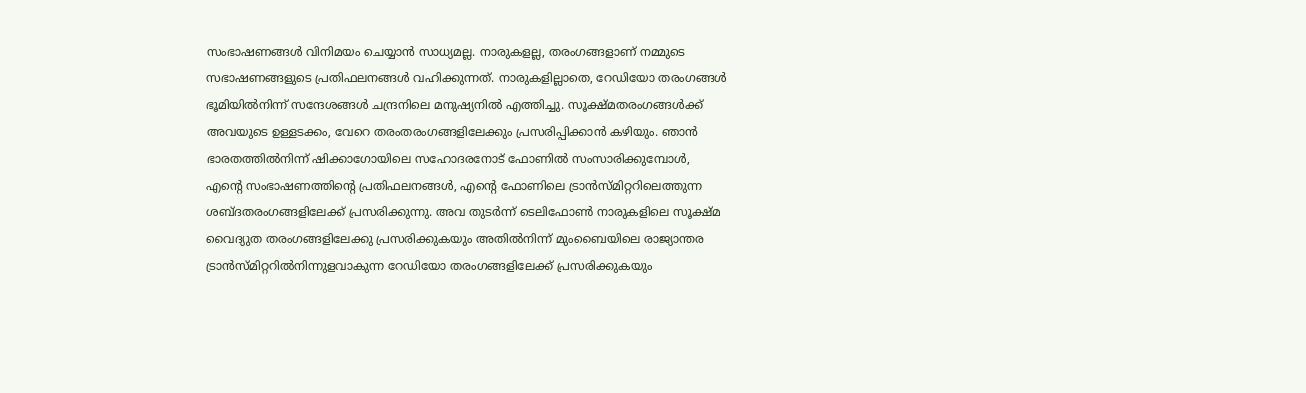സംഭാഷണങ്ങള്‍ വിനിമയം ചെയ്യാന്‍ സാധ്യമല്ല. നാരുകളല്ല, തരംഗങ്ങളാണ് നമ്മുടെ സഭാഷണങ്ങളുടെ പ്രതിഫലനങ്ങള്‍ വഹിക്കുന്നത്. നാരുകളില്ലാതെ, റേഡിയോ തരംഗങ്ങള്‍ ഭൂമിയില്‍നിന്ന് സന്ദേശങ്ങള്‍ ചന്ദ്രനിലെ മനുഷ്യനില്‍ എത്തിച്ചു. സൂക്ഷ്മതരംഗങ്ങള്‍ക്ക് അവയുടെ ഉള്ളടക്കം, വേറെ തരംതരംഗങ്ങളിലേക്കും പ്രസരിപ്പിക്കാന്‍ കഴിയും. ഞാന്‍ ഭാരതത്തില്‍നിന്ന് ഷിക്കാഗോയിലെ സഹോദരനോട് ഫോണില്‍ സംസാരിക്കുമ്പോള്‍, എന്റെ സംഭാഷണത്തിന്റെ പ്രതിഫലനങ്ങള്‍, എന്റെ ഫോണിലെ ട്രാന്‍സ്മിറ്ററിലെത്തുന്ന ശബ്ദതരംഗങ്ങളിലേക്ക് പ്രസരിക്കുന്നു. അവ തുടര്‍ന്ന് ടെലിഫോണ്‍ നാരുകളിലെ സൂക്ഷ്മ വൈദ്യുത തരംഗങ്ങളിലേക്കു പ്രസരിക്കുകയും അതില്‍നിന്ന് മുംബൈയിലെ രാജ്യാന്തര ട്രാന്‍സ്മിറ്ററില്‍നിന്നുളവാകുന്ന റേഡിയോ തരംഗങ്ങളിലേക്ക് പ്രസരിക്കുകയും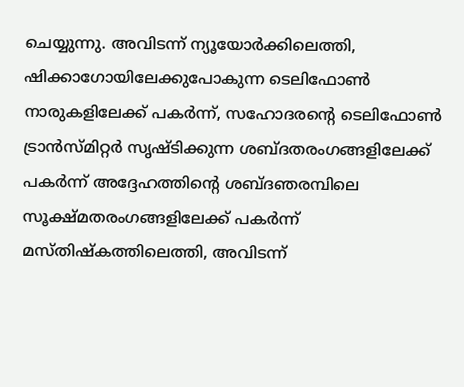ചെയ്യുന്നു. അവിടന്ന് ന്യൂയോര്‍ക്കിലെത്തി, ഷിക്കാഗോയിലേക്കുപോകുന്ന ടെലിഫോണ്‍ നാരുകളിലേക്ക് പകര്‍ന്ന്, സഹോദരന്റെ ടെലിഫോണ്‍ ട്രാന്‍സ്മിറ്റര്‍ സൃഷ്ടിക്കുന്ന ശബ്ദതരംഗങ്ങളിലേക്ക് പകര്‍ന്ന് അദ്ദേഹത്തിന്റെ ശബ്ദഞരമ്പിലെ സൂക്ഷ്മതരംഗങ്ങളിലേക്ക് പകര്‍ന്ന് മസ്തിഷ്‌കത്തിലെത്തി, അവിടന്ന്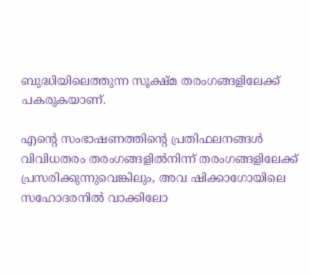ബുദ്ധിയിലെത്തുന്ന സൂക്ഷ്മ തരംഗങ്ങളിലേക്ക് പകരുകയാണ്.

എന്റെ സംഭാഷണത്തിന്റെ പ്രതിഫലനങ്ങള്‍ വിവിധതരം തരംഗങ്ങളില്‍നിന്ന് തരംഗങ്ങളിലേക്ക് പ്രസരിക്കുന്നുവെങ്കിലും, അവ ഷിക്കാഗോയിലെ സഹോദരനില്‍ വാക്കിലോ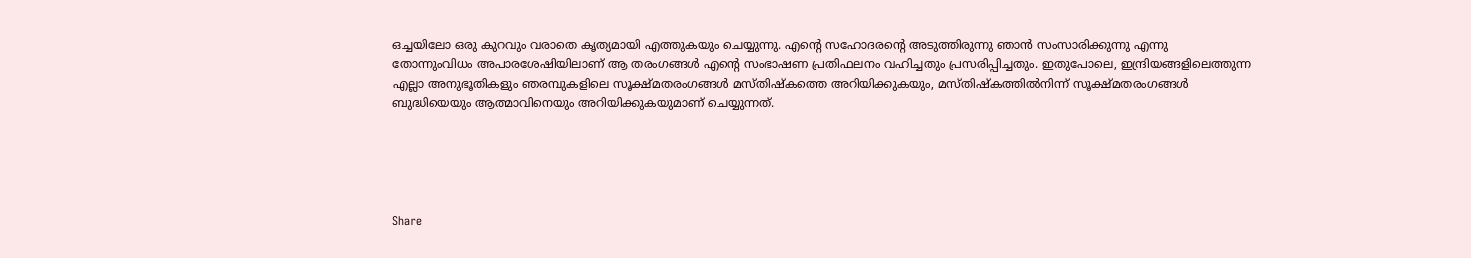ഒച്ചയിലോ ഒരു കുറവും വരാതെ കൃത്യമായി എത്തുകയും ചെയ്യുന്നു. എന്റെ സഹോദരന്റെ അടുത്തിരുന്നു ഞാന്‍ സംസാരിക്കുന്നു എന്നു തോന്നുംവിധം അപാരശേഷിയിലാണ് ആ തരംഗങ്ങള്‍ എന്റെ സംഭാഷണ പ്രതിഫലനം വഹിച്ചതും പ്രസരിപ്പിച്ചതും. ഇതുപോലെ, ഇന്ദ്രിയങ്ങളിലെത്തുന്ന എല്ലാ അനുഭൂതികളും ഞരമ്പുകളിലെ സൂക്ഷ്മതരംഗങ്ങള്‍ മസ്തിഷ്‌കത്തെ അറിയിക്കുകയും, മസ്തിഷ്‌കത്തില്‍നിന്ന് സൂക്ഷ്മതരംഗങ്ങള്‍ ബുദ്ധിയെയും ആത്മാവിനെയും അറിയിക്കുകയുമാണ് ചെയ്യുന്നത്.





Share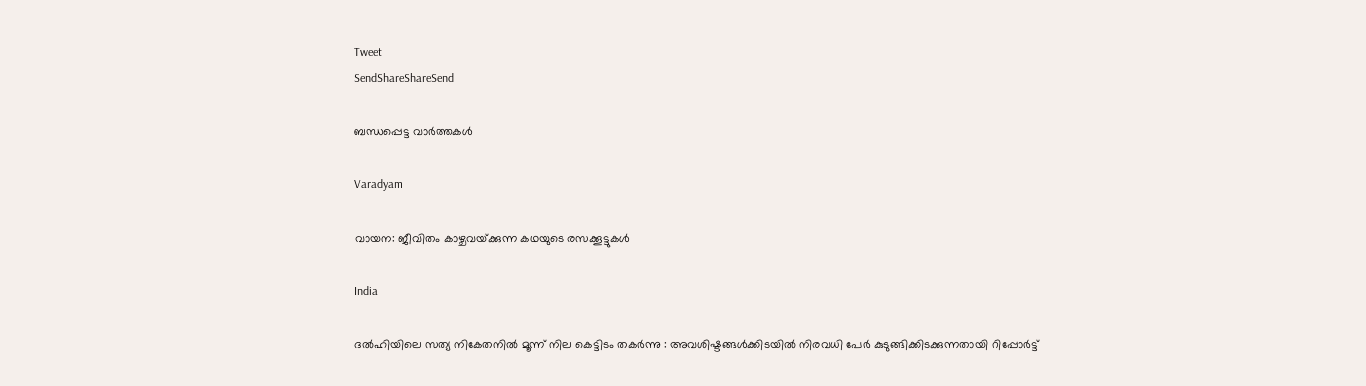Tweet
SendShareShareSend

ബന്ധപ്പെട്ട വാര്‍ത്തകള്‍

Varadyam

വായന: ജീവിതം കാഴ്ചവയ്‌ക്കുന്ന കഥയുടെ രസക്കൂട്ടുകള്‍

India

ദൽഹിയിലെ സത്യ നികേതനിൽ മൂന്ന് നില കെട്ടിടം തകർന്നു : അവശിഷ്ടങ്ങൾക്കിടയിൽ നിരവധി പേർ കുടുങ്ങിക്കിടക്കുന്നതായി റിപ്പോർട്ട്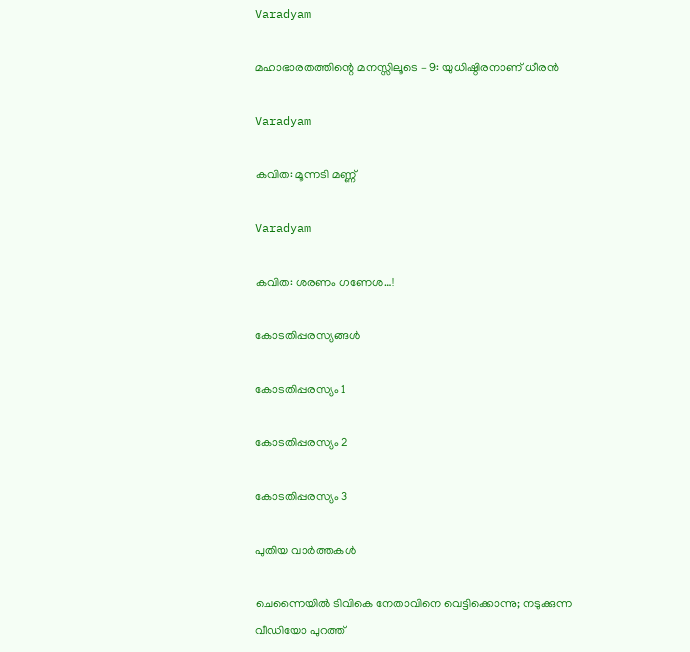Varadyam

മഹാഭാരതത്തിന്റെ മനസ്സിലൂടെ – 9: യുധിഷ്ഠിരനാണ് ധീരന്‍

Varadyam

കവിത: മൂന്നടി മണ്ണ്

Varadyam

കവിത: ശരണം ഗണേശ…!

കോടതിപ്പരസ്യങ്ങള്‍

കോടതിപ്പരസ്യം 1

കോടതിപ്പരസ്യം 2

കോടതിപ്പരസ്യം 3

പുതിയ വാര്‍ത്തകള്‍

ചെന്നൈയില്‍ ടിവികെ നേതാവിനെ വെട്ടിക്കൊന്നു; നടുക്കുന്ന വീഡിയോ പുറത്ത്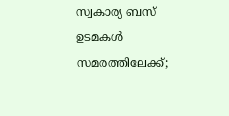സ്വകാര്യ ബസ് ഉടമകൾ സമരത്തിലേക്ക്;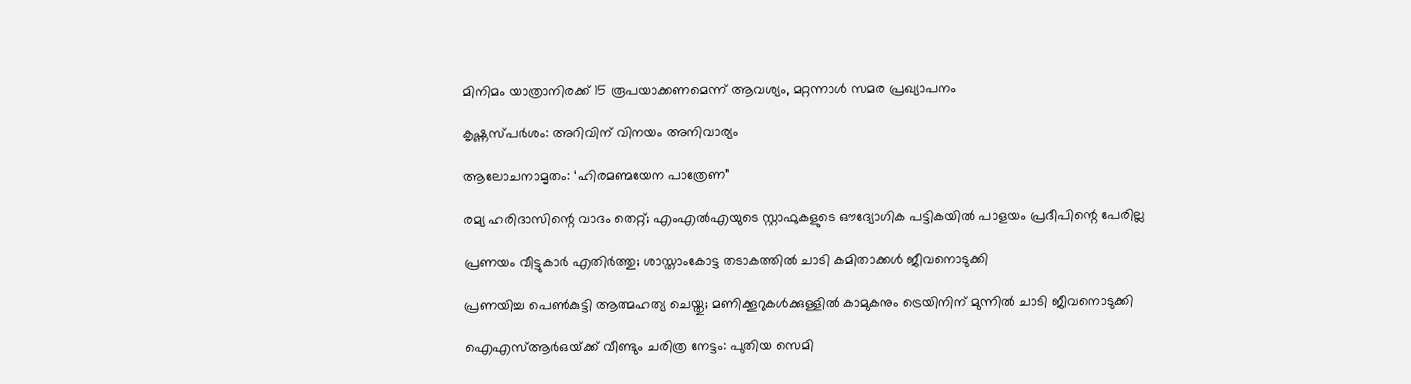മിനിമം യാത്രാനിരക്ക് 15 രൂപയാക്കണമെന്ന് ആവശ്യം, മറ്റന്നാൾ സമര പ്രഖ്യാപനം

കൃഷ്ണസ്പര്‍ശം: അറിവിന് വിനയം അനിവാര്യം

ആലോചനാമൃതം: ‘ഹിരമണ്മയേന പാത്രേണ”

രമ്യ ഹരിദാസിന്റെ വാദം തെറ്റ്; എംഎല്‍എയുടെ സ്റ്റാഫുകളുടെ ഔദ്യോഗിക പട്ടികയില്‍ പാളയം പ്രദീപിന്റെ പേരില്ല

പ്രണയം വീട്ടുകാർ എതിർത്തു; ശാസ്താംകോട്ട തടാകത്തിൽ ചാടി കമിതാക്കൾ ജീവനൊടുക്കി

പ്രണയിച്ച പെൺകുട്ടി ആത്മഹത്യ ചെയ്തു; മണിക്കൂറുകൾക്കുള്ളിൽ കാമുകനും ട്രെയിനിന് മുന്നിൽ ചാടി ജീവനൊടുക്കി

ഐഎസ്ആർഒയ്‌ക്ക് വീണ്ടും ചരിത്ര നേട്ടം: പുതിയ സെമി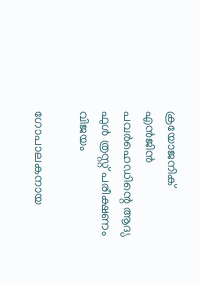ക്രയോജനിക് എൻജിൻ പവർഹെഡിന്റെ ആദ്യ ഫുൾ ത്രസ്റ്റ് പരീക്ഷണം വിജയം

ഗോപാലകനായ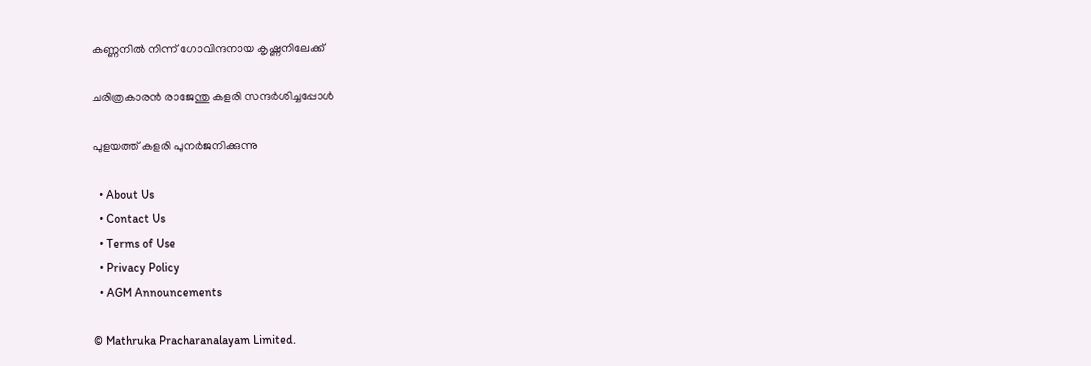കണ്ണനില്‍ നിന്ന് ഗോവിന്ദനായ കൃഷ്ണനിലേക്ക്

ചരിത്രകാരന്‍ രാജേന്തു കളരി സന്ദര്‍ശിച്ചപ്പോള്‍

പുളയത്ത് കളരി പുനര്‍ജനിക്കുന്നു

  • About Us
  • Contact Us
  • Terms of Use
  • Privacy Policy
  • AGM Announcements

© Mathruka Pracharanalayam Limited.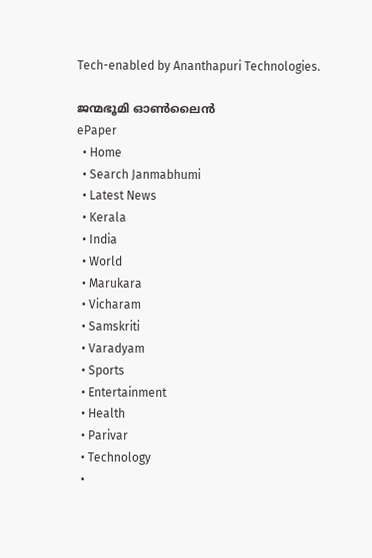Tech-enabled by Ananthapuri Technologies.

ജന്മഭൂമി ഓണ്‍ലൈന്‍
ePaper
  • Home
  • Search Janmabhumi
  • Latest News
  • Kerala
  • India
  • World
  • Marukara
  • Vicharam
  • Samskriti
  • Varadyam
  • Sports
  • Entertainment
  • Health
  • Parivar
  • Technology
  •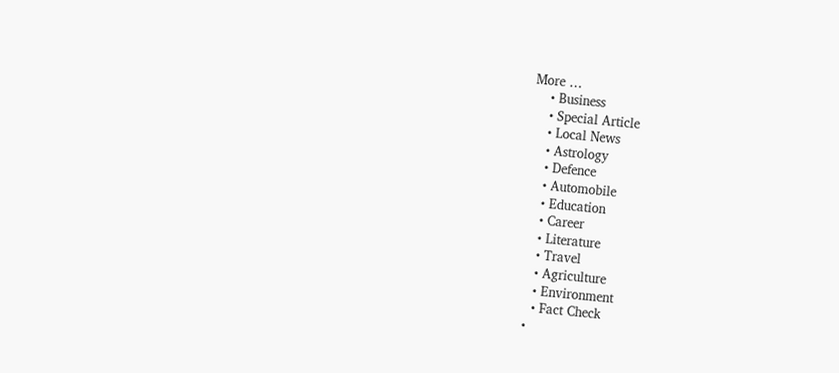More …
    • Business
    • Special Article
    • Local News
    • Astrology
    • Defence
    • Automobile
    • Education
    • Career
    • Literature
    • Travel
    • Agriculture
    • Environment
    • Fact Check
  •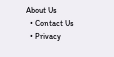About Us
  • Contact Us
  • Privacy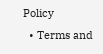Policy
  • Terms and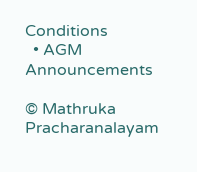Conditions
  • AGM Announcements

© Mathruka Pracharanalayam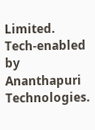Limited.
Tech-enabled by Ananthapuri Technologies.